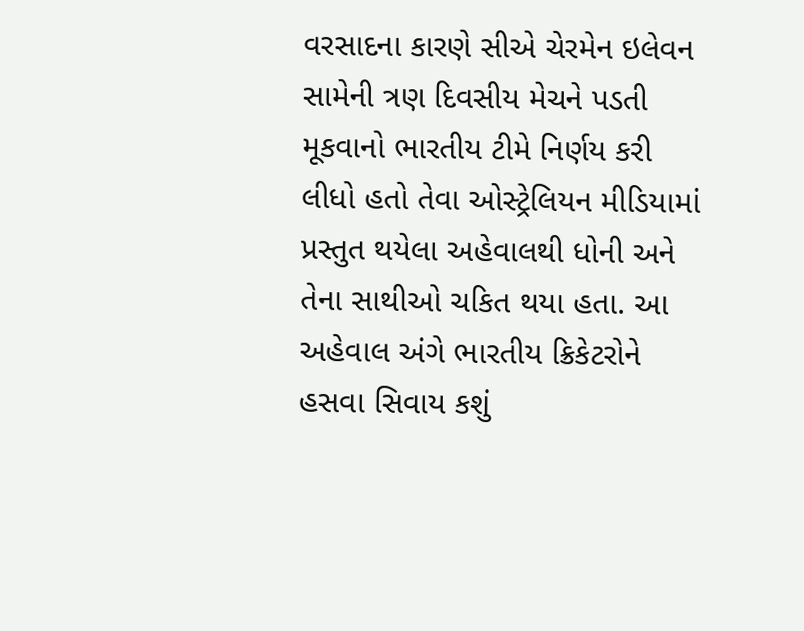વરસાદના કારણે સીએ ચેરમેન ઇલેવન સામેની ત્રણ દિવસીય મેચને પડતી મૂકવાનો ભારતીય ટીમે નિર્ણય કરી લીધો હતો તેવા ઓસ્ટ્રેલિયન મીડિયામાં પ્રસ્તુત થયેલા અહેવાલથી ધોની અને તેના સાથીઓ ચકિત થયા હતા. આ અહેવાલ અંગે ભારતીય ક્રિકેટરોને હસવા સિવાય કશું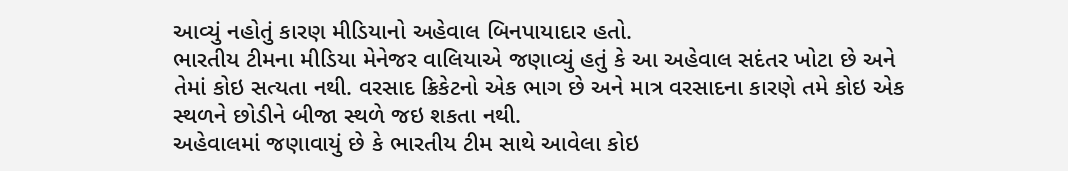આવ્યું નહોતું કારણ મીડિયાનો અહેવાલ બિનપાયાદાર હતો.
ભારતીય ટીમના મીડિયા મેનેજર વાલિયાએ જણાવ્યું હતું કે આ અહેવાલ સદંતર ખોટા છે અને તેમાં કોઇ સત્યતા નથી. વરસાદ ક્રિકેટનો એક ભાગ છે અને માત્ર વરસાદના કારણે તમે કોઇ એક સ્થળને છોડીને બીજા સ્થળે જઇ શકતા નથી.
અહેવાલમાં જણાવાયું છે કે ભારતીય ટીમ સાથે આવેલા કોઇ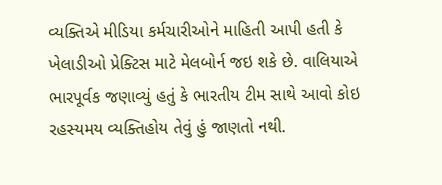વ્યક્તિએ મીડિયા કર્મચારીઓને માહિતી આપી હતી કે ખેલાડીઓ પ્રેક્ટિસ માટે મેલબોર્ન જઇ શકે છે. વાલિયાએ ભારપૂર્વક જણાવ્યું હતું કે ભારતીય ટીમ સાથે આવો કોઇ રહસ્યમય વ્યક્તિહોય તેવું હું જાણતો નથી.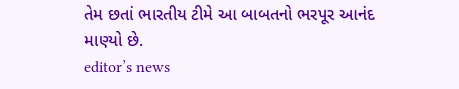તેમ છતાં ભારતીય ટીમે આ બાબતનો ભરપૂર આનંદ માણ્યો છે.
editor’s news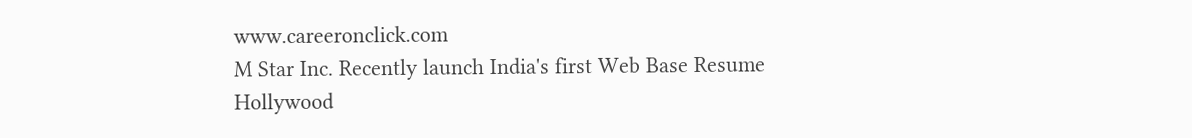www.careeronclick.com
M Star Inc. Recently launch India's first Web Base Resume
Hollywood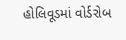હોલિવૂડમાં વોર્ડરોબ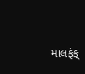માલફંક્